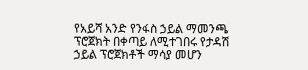የአይሻ አንድ የንፋስ ኃይል ማመንጫ ፕሮጀክት በቀጣይ ለሚተገበሩ የታዳሽ ኃይል ፕሮጀክቶች ማሳያ መሆን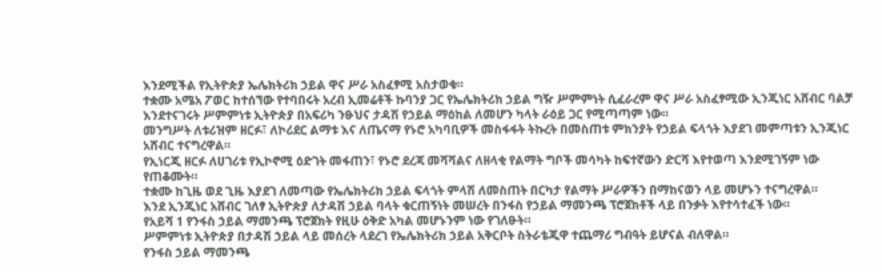እንደሚችል የኢትዮጵያ ኤሌክትሪክ ኃይል ዋና ሥራ አስፈፃሚ አስታወቁ።
ተቋሙ አሜአ ፖወር ከተሰኘው የተባበሩት አረብ ኢመሬቶች ኩባንያ ጋር የኤሌክትሪክ ኃይል ግዥ ሥምምነት ሲፈራረም ዋና ሥራ አስፈፃሚው ኢንጂነር አሸብር ባልቻ እንደተናገሩት ሥምምነቱ ኢትዮጵያ በአፍሪካ ንፁህና ታዳሽ የኃይል ማዕከል ለመሆን ካላት ራዕይ ጋር የሚጣጣም ነው።
መንግሥት ለቱሪዝም ዘርፉ፣ ለኮሪደር ልማቱ እና ለጤናማ የኑሮ አካባቢዎች መስፋፋት ትኩረት በመስጠቱ ምክንያት የኃይል ፍላጎት እያደገ መምጣቱን ኢንጂነር አሸብር ተናግረዋል።
የኢነርጂ ዘርፉ ለሀገሪቱ የኢኮኖሚ ዕድገት መፋጠን፣ የኑሮ ደረጃ መሻሻልና ለዘላቂ የልማት ግቦች መሳካት ከፍተኛውን ድርሻ እየተወጣ እንደሚገኝም ነው የጠቆሙት።
ተቋሙ ከጊዜ ወደ ጊዜ እያደገ ለመጣው የኤሌክትሪክ ኃይል ፍላጎት ምላሽ ለመስጠት በርካታ የልማት ሥራዎችን በማከናወን ላይ መሆኑን ተናግረዋል።
እንደ ኢንጂነር አሸብር ገለፃ ኢትዮጵያ ለታዳሽ ኃይል ባላት ቁርጠኝነት መሠረት በንፋስ የኃይል ማመንጫ ፕሮጀክቶች ላይ በንቃት እየተሳተፈች ነው።
የአይሻ 1 የንፋስ ኃይል ማመንጫ ፕሮጀክት የዚሁ ዕቅድ አካል መሆኑንም ነው የገለፁት።
ሥምምነቱ ኢትዮጵያ በታዳሽ ኃይል ላይ መሰረት ላደረገ የኤሌክትሪክ ኃይል አቅርቦት ስትራቴጂዋ ተጨማሪ ግብዓት ይሆናል ብለዋል።
የንፋስ ኃይል ማመንጫ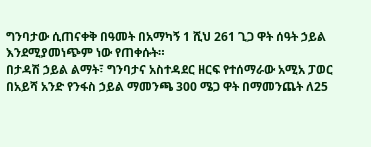ግንባታው ሲጠናቀቅ በዓመት በአማካኝ 1 ሺህ 261 ጊጋ ዋት ሰዓት ኃይል እንደሚያመነጭም ነው የጠቀሱት።
በታዳሽ ኃይል ልማት፣ ግንባታና አስተዳደር ዘርፍ የተሰማራው አሚአ ፓወር በአይሻ አንድ የንፋስ ኃይል ማመንጫ 300 ሜጋ ዋት በማመንጨት ለ25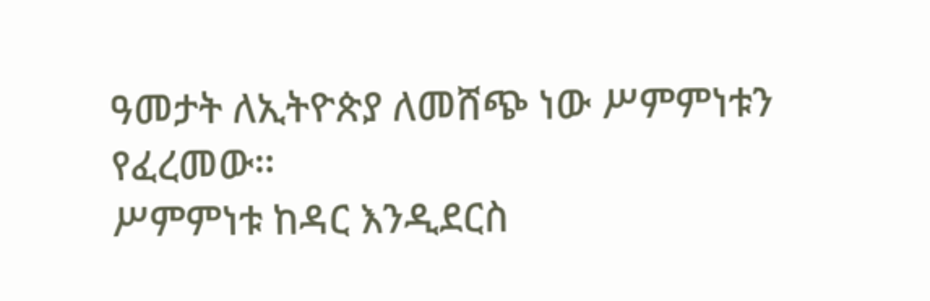ዓመታት ለኢትዮጵያ ለመሸጭ ነው ሥምምነቱን የፈረመው።
ሥምምነቱ ከዳር እንዲደርስ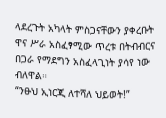ላደረጉት አካላት ምስጋናቸውን ያቀረቡት ዋና ሥራ አስፈፃሚው ጥረቱ በትብብርና በጋራ የማደግን አስፈላጊነት ያሳየ ነው ብለዋል።
“ንፁህ ኢነርጂ ለተሻለ ህይወት!”